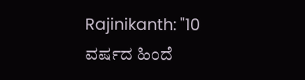Rajinikanth: "10 ವರ್ಷದ ಹಿಂದೆ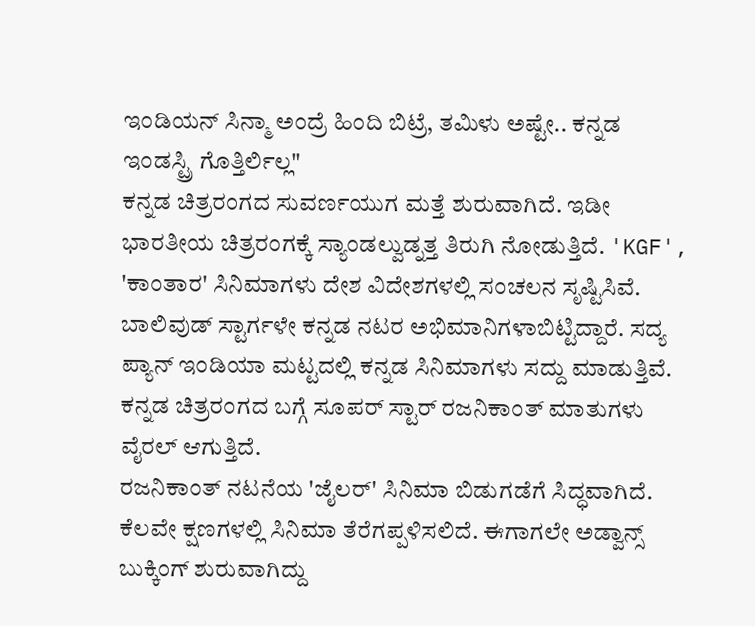ಇಂಡಿಯನ್ ಸಿನ್ಮಾ ಅಂದ್ರೆ ಹಿಂದಿ ಬಿಟ್ರೆ, ತಮಿಳು ಅಷ್ಟೇ.. ಕನ್ನಡ ಇಂಡಸ್ಟ್ರಿ ಗೊತ್ತಿರ್ಲಿಲ್ಲ"
ಕನ್ನಡ ಚಿತ್ರರಂಗದ ಸುವರ್ಣಯುಗ ಮತ್ತೆ ಶುರುವಾಗಿದೆ. ಇಡೀ ಭಾರತೀಯ ಚಿತ್ರರಂಗಕ್ಕೆ ಸ್ಯಾಂಡಲ್ವುಡ್ನತ್ತ ತಿರುಗಿ ನೋಡುತ್ತಿದೆ. 'KGF', 'ಕಾಂತಾರ' ಸಿನಿಮಾಗಳು ದೇಶ ವಿದೇಶಗಳಲ್ಲಿ ಸಂಚಲನ ಸೃಷ್ಟಿಸಿವೆ. ಬಾಲಿವುಡ್ ಸ್ಟಾರ್ಗಳೇ ಕನ್ನಡ ನಟರ ಅಭಿಮಾನಿಗಳಾಬಿಟ್ಟಿದ್ದಾರೆ. ಸದ್ಯ ಪ್ಯಾನ್ ಇಂಡಿಯಾ ಮಟ್ಟದಲ್ಲಿ ಕನ್ನಡ ಸಿನಿಮಾಗಳು ಸದ್ದು ಮಾಡುತ್ತಿವೆ. ಕನ್ನಡ ಚಿತ್ರರಂಗದ ಬಗ್ಗೆ ಸೂಪರ್ ಸ್ಟಾರ್ ರಜನಿಕಾಂತ್ ಮಾತುಗಳು ವೈರಲ್ ಆಗುತ್ತಿದೆ.
ರಜನಿಕಾಂತ್ ನಟನೆಯ 'ಜೈಲರ್' ಸಿನಿಮಾ ಬಿಡುಗಡೆಗೆ ಸಿದ್ಧವಾಗಿದೆ. ಕೆಲವೇ ಕ್ಷಣಗಳಲ್ಲಿ ಸಿನಿಮಾ ತೆರೆಗಪ್ಪಳಿಸಲಿದೆ. ಈಗಾಗಲೇ ಅಡ್ವಾನ್ಸ್ ಬುಕ್ಕಿಂಗ್ ಶುರುವಾಗಿದ್ದು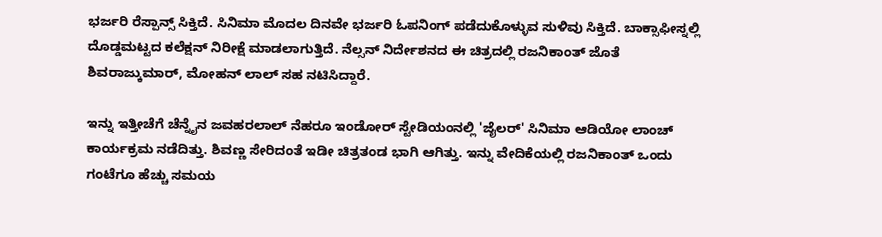ಭರ್ಜರಿ ರೆಸ್ಪಾನ್ಸ್ ಸಿಕ್ತಿದೆ. ಸಿನಿಮಾ ಮೊದಲ ದಿನವೇ ಭರ್ಜರಿ ಓಪನಿಂಗ್ ಪಡೆದುಕೊಳ್ಳುವ ಸುಳಿವು ಸಿಕ್ತಿದೆ. ಬಾಕ್ಸಾಫೀಸ್ನಲ್ಲಿ ದೊಡ್ಡಮಟ್ಟದ ಕಲೆಕ್ಷನ್ ನಿರೀಕ್ಷೆ ಮಾಡಲಾಗುತ್ತಿದೆ. ನೆಲ್ಸನ್ ನಿರ್ದೇಶನದ ಈ ಚಿತ್ರದಲ್ಲಿ ರಜನಿಕಾಂತ್ ಜೊತೆ ಶಿವರಾಜ್ಕುಮಾರ್, ಮೋಹನ್ ಲಾಲ್ ಸಹ ನಟಿಸಿದ್ದಾರೆ.

ಇನ್ನು ಇತ್ತೀಚೆಗೆ ಚೆನ್ನೈನ ಜವಹರಲಾಲ್ ನೆಹರೂ ಇಂಡೋರ್ ಸ್ಟೇಡಿಯಂನಲ್ಲಿ 'ಜೈಲರ್' ಸಿನಿಮಾ ಆಡಿಯೋ ಲಾಂಚ್ ಕಾರ್ಯಕ್ರಮ ನಡೆದಿತ್ತು. ಶಿವಣ್ಣ ಸೇರಿದಂತೆ ಇಡೀ ಚಿತ್ರತಂಡ ಭಾಗಿ ಆಗಿತ್ತು. ಇನ್ನು ವೇದಿಕೆಯಲ್ಲಿ ರಜನಿಕಾಂತ್ ಒಂದು ಗಂಟೆಗೂ ಹೆಚ್ಚು ಸಮಯ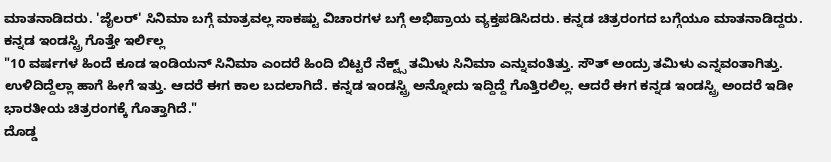ಮಾತನಾಡಿದರು. 'ಜೈಲರ್' ಸಿನಿಮಾ ಬಗ್ಗೆ ಮಾತ್ರವಲ್ಲ ಸಾಕಷ್ಟು ವಿಚಾರಗಳ ಬಗ್ಗೆ ಅಭಿಪ್ರಾಯ ವ್ಯಕ್ತಪಡಿಸಿದರು. ಕನ್ನಡ ಚಿತ್ರರಂಗದ ಬಗ್ಗೆಯೂ ಮಾತನಾಡಿದ್ದರು.
ಕನ್ನಡ ಇಂಡಸ್ಟ್ರಿ ಗೊತ್ತೇ ಇರ್ಲಿಲ್ಲ
"10 ವರ್ಷಗಳ ಹಿಂದೆ ಕೂಡ ಇಂಡಿಯನ್ ಸಿನಿಮಾ ಎಂದರೆ ಹಿಂದಿ ಬಿಟ್ಟರೆ ನೆಕ್ಟ್ಸ್ ತಮಿಳು ಸಿನಿಮಾ ಎನ್ನುವಂತಿತ್ತು. ಸೌತ್ ಅಂದ್ರು ತಮಿಳು ಎನ್ನವಂತಾಗಿತ್ತು. ಉಳಿದಿದ್ದೆಲ್ಲಾ ಹಾಗೆ ಹೀಗೆ ಇತ್ತು. ಆದರೆ ಈಗ ಕಾಲ ಬದಲಾಗಿದೆ. ಕನ್ನಡ ಇಂಡಸ್ಟ್ರಿ ಅನ್ನೋದು ಇದ್ದಿದ್ದೆ ಗೊತ್ತಿರಲಿಲ್ಲ. ಆದರೆ ಈಗ ಕನ್ನಡ ಇಂಡಸ್ಟ್ರಿ ಅಂದರೆ ಇಡೀ ಭಾರತೀಯ ಚಿತ್ರರಂಗಕ್ಕೆ ಗೊತ್ತಾಗಿದೆ."
ದೊಡ್ಡ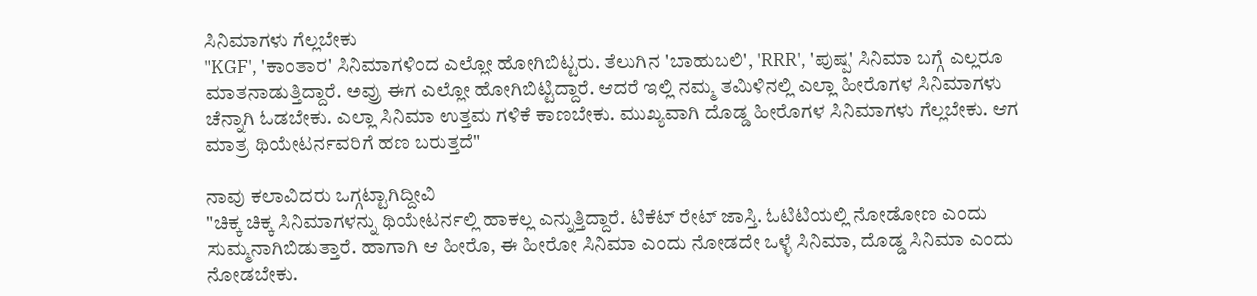ಸಿನಿಮಾಗಳು ಗೆಲ್ಲಬೇಕು
"KGF', 'ಕಾಂತಾರ' ಸಿನಿಮಾಗಳಿಂದ ಎಲ್ಲೋ ಹೋಗಿಬಿಟ್ಟರು. ತೆಲುಗಿನ 'ಬಾಹುಬಲಿ', 'RRR', 'ಪುಷ್ಪ' ಸಿನಿಮಾ ಬಗ್ಗೆ ಎಲ್ಲರೂ ಮಾತನಾಡುತ್ತಿದ್ದಾರೆ. ಅವ್ರು ಈಗ ಎಲ್ಲೋ ಹೋಗಿಬಿಟ್ಟಿದ್ದಾರೆ. ಆದರೆ ಇಲ್ಲಿ ನಮ್ಮ ತಮಿಳಿನಲ್ಲಿ ಎಲ್ಲಾ ಹೀರೊಗಳ ಸಿನಿಮಾಗಳು ಚೆನ್ನಾಗಿ ಓಡಬೇಕು. ಎಲ್ಲಾ ಸಿನಿಮಾ ಉತ್ತಮ ಗಳಿಕೆ ಕಾಣಬೇಕು. ಮುಖ್ಯವಾಗಿ ದೊಡ್ಡ ಹೀರೊಗಳ ಸಿನಿಮಾಗಳು ಗೆಲ್ಲಬೇಕು. ಆಗ ಮಾತ್ರ ಥಿಯೇಟರ್ನವರಿಗೆ ಹಣ ಬರುತ್ತದೆ"

ನಾವು ಕಲಾವಿದರು ಒಗ್ಗಟ್ಟಾಗಿದ್ದೀವಿ
"ಚಿಕ್ಕ ಚಿಕ್ಕ ಸಿನಿಮಾಗಳನ್ನು ಥಿಯೇಟರ್ನಲ್ಲಿ ಹಾಕಲ್ಲ ಎನ್ನುತ್ತಿದ್ದಾರೆ. ಟಿಕೆಟ್ ರೇಟ್ ಜಾಸ್ತಿ. ಓಟಿಟಿಯಲ್ಲಿ ನೋಡೋಣ ಎಂದು ಸುಮ್ಮನಾಗಿಬಿಡುತ್ತಾರೆ. ಹಾಗಾಗಿ ಆ ಹೀರೊ, ಈ ಹೀರೋ ಸಿನಿಮಾ ಎಂದು ನೋಡದೇ ಒಳ್ಳೆ ಸಿನಿಮಾ, ದೊಡ್ಡ ಸಿನಿಮಾ ಎಂದು ನೋಡಬೇಕು.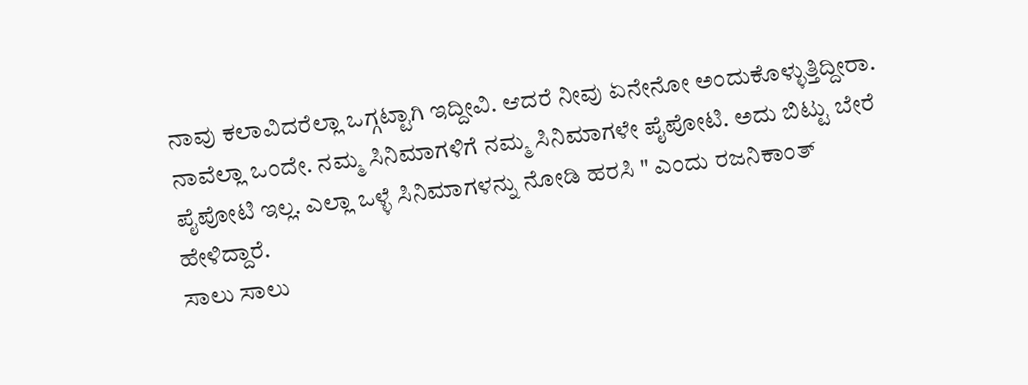ನಾವು ಕಲಾವಿದರೆಲ್ಲಾ ಒಗ್ಗಟ್ಟಾಗಿ ಇದ್ದೀವಿ. ಆದರೆ ನೀವು ಏನೇನೋ ಅಂದುಕೊಳ್ಳುತ್ತಿದ್ದೀರಾ. ನಾವೆಲ್ಲಾ ಒಂದೇ. ನಮ್ಮ ಸಿನಿಮಾಗಳಿಗೆ ನಮ್ಮ ಸಿನಿಮಾಗಳೇ ಪೈಪೋಟಿ. ಅದು ಬಿಟ್ಟು ಬೇರೆ ಪೈಪೋಟಿ ಇಲ್ಲ. ಎಲ್ಲಾ ಒಳ್ಳೆ ಸಿನಿಮಾಗಳನ್ನು ನೋಡಿ ಹರಸಿ " ಎಂದು ರಜನಿಕಾಂತ್ ಹೇಳಿದ್ದಾರೆ.
ಸಾಲು ಸಾಲು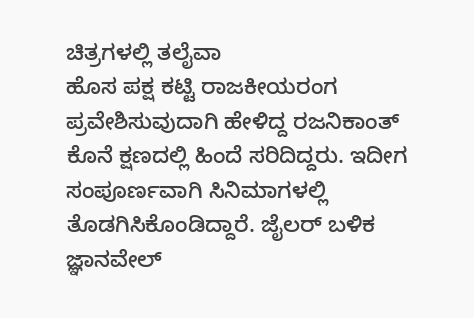ಚಿತ್ರಗಳಲ್ಲಿ ತಲೈವಾ
ಹೊಸ ಪಕ್ಷ ಕಟ್ಟಿ ರಾಜಕೀಯರಂಗ ಪ್ರವೇಶಿಸುವುದಾಗಿ ಹೇಳಿದ್ದ ರಜನಿಕಾಂತ್ ಕೊನೆ ಕ್ಷಣದಲ್ಲಿ ಹಿಂದೆ ಸರಿದಿದ್ದರು. ಇದೀಗ ಸಂಪೂರ್ಣವಾಗಿ ಸಿನಿಮಾಗಳಲ್ಲಿ ತೊಡಗಿಸಿಕೊಂಡಿದ್ದಾರೆ. ಜೈಲರ್ ಬಳಿಕ ಜ್ಞಾನವೇಲ್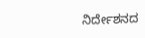ನಿರ್ದೇಶನದ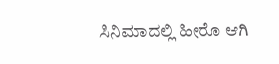ಸಿನಿಮಾದಲ್ಲಿ ಹೀರೊ ಆಗಿ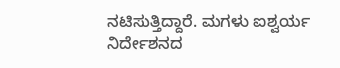ನಟಿಸುತ್ತಿದ್ದಾರೆ. ಮಗಳು ಐಶ್ವರ್ಯ ನಿರ್ದೇಶನದ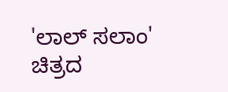'ಲಾಲ್ ಸಲಾಂ' ಚಿತ್ರದ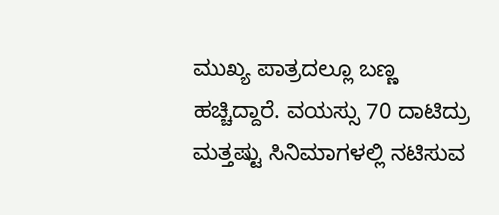ಮುಖ್ಯ ಪಾತ್ರದಲ್ಲೂ ಬಣ್ಣ ಹಚ್ಚಿದ್ದಾರೆ. ವಯಸ್ಸು 70 ದಾಟಿದ್ರು ಮತ್ತಷ್ಟು ಸಿನಿಮಾಗಳಲ್ಲಿ ನಟಿಸುವ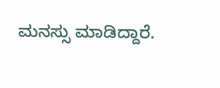ಮನಸ್ಸು ಮಾಡಿದ್ದಾರೆ.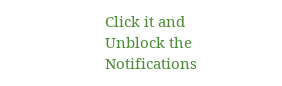Click it and Unblock the Notifications